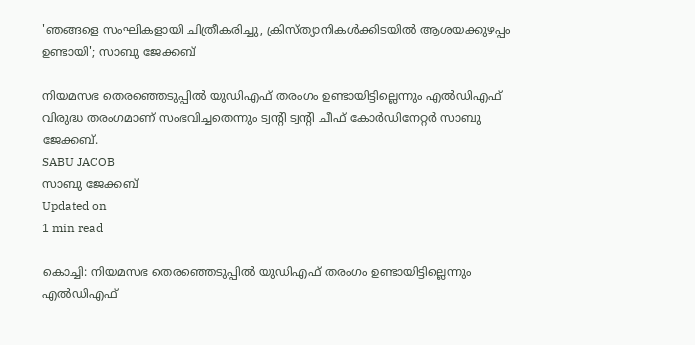'ഞങ്ങളെ സംഘികളായി ചിത്രീകരിച്ചു, ക്രിസ്ത്യാനികൾക്കിടയിൽ ആശയക്കുഴപ്പം ഉണ്ടായി'; സാബു ജേക്കബ്

നിയമസഭ തെരഞ്ഞെടുപ്പില്‍ യുഡിഎഫ് തരംഗം ഉണ്ടായിട്ടില്ലെന്നും എല്‍ഡിഎഫ് വിരുദ്ധ തരംഗമാണ് സംഭവിച്ചതെന്നും ട്വന്റി ട്വന്റി ചീഫ് കോര്‍ഡിനേറ്റര്‍ സാബു ജേക്കബ്.
SABU JACOB
സാബു ജേക്കബ്
Updated on
1 min read

കൊച്ചി: നിയമസഭ തെരഞ്ഞെടുപ്പില്‍ യുഡിഎഫ് തരംഗം ഉണ്ടായിട്ടില്ലെന്നും എല്‍ഡിഎഫ്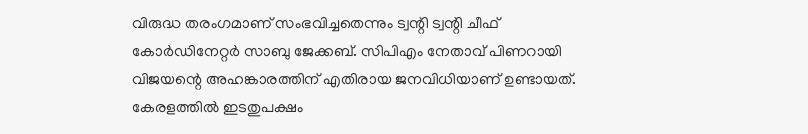വിരുദ്ധ തരംഗമാണ് സംഭവിച്ചതെന്നും ട്വന്റി ട്വന്റി ചീഫ് കോര്‍ഡിനേറ്റര്‍ സാബു ജേക്കബ്. സിപിഎം നേതാവ് പിണറായി വിജയന്റെ അഹങ്കാരത്തിന് എതിരായ ജനവിധിയാണ് ഉണ്ടായത്. കേരളത്തില്‍ ഇടതുപക്ഷം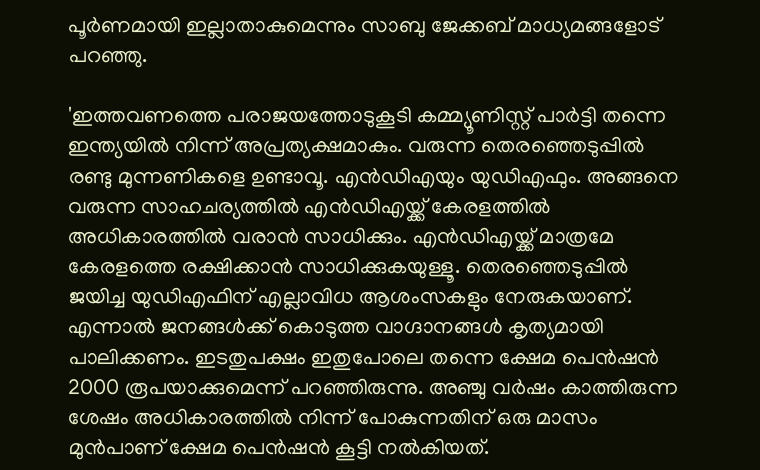പൂര്‍ണമായി ഇല്ലാതാകുമെന്നും സാബു ജേക്കബ് മാധ്യമങ്ങളോട് പറഞ്ഞു.

'ഇത്തവണത്തെ പരാജയത്തോടുകൂടി കമ്മ്യൂണിസ്റ്റ് പാര്‍ട്ടി തന്നെ ഇന്ത്യയില്‍ നിന്ന് അപ്രത്യക്ഷമാകും. വരുന്ന തെരഞ്ഞെടുപ്പില്‍ രണ്ടു മുന്നണികളെ ഉണ്ടാവൂ. എന്‍ഡിഎയും യുഡിഎഫും. അങ്ങനെ വരുന്ന സാഹചര്യത്തില്‍ എന്‍ഡിഎയ്ക്ക് കേരളത്തില്‍ അധികാരത്തില്‍ വരാന്‍ സാധിക്കും. എന്‍ഡിഎയ്ക്ക് മാത്രമേ കേരളത്തെ രക്ഷിക്കാന്‍ സാധിക്കുകയുള്ളൂ. തെരഞ്ഞെടുപ്പില്‍ ജയിച്ച യുഡിഎഫിന് എല്ലാവിധ ആശംസകളും നേരുകയാണ്. എന്നാല്‍ ജനങ്ങള്‍ക്ക് കൊടുത്ത വാഗ്ദാനങ്ങള്‍ കൃത്യമായി പാലിക്കണം. ഇടതുപക്ഷം ഇതുപോലെ തന്നെ ക്ഷേമ പെന്‍ഷന്‍ 2000 രൂപയാക്കുമെന്ന് പറഞ്ഞിരുന്നു. അഞ്ചു വര്‍ഷം കാത്തിരുന്ന ശേഷം അധികാരത്തില്‍ നിന്ന് പോകുന്നതിന് ഒരു മാസം മുന്‍പാണ് ക്ഷേമ പെന്‍ഷന്‍ കൂട്ടി നല്‍കിയത്.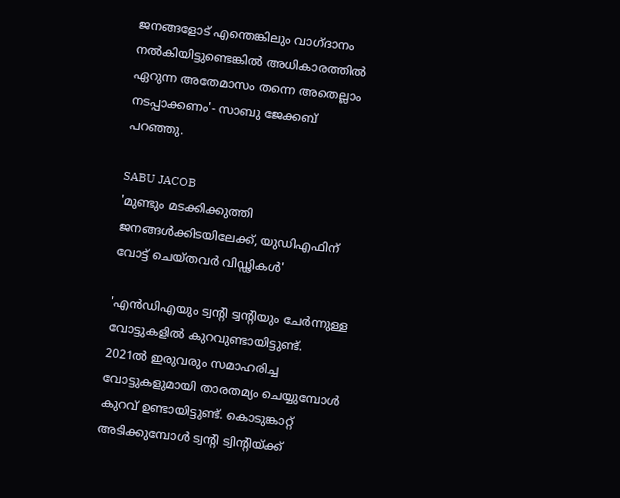ജനങ്ങളോട് എന്തെങ്കിലും വാഗ്ദാനം നല്‍കിയിട്ടുണ്ടെങ്കില്‍ അധികാരത്തില്‍ ഏറുന്ന അതേമാസം തന്നെ അതെല്ലാം നടപ്പാക്കണം'- സാബു ജേക്കബ് പറഞ്ഞു.

SABU JACOB
'മുണ്ടും മടക്കിക്കുത്തി ജനങ്ങള്‍ക്കിടയിലേക്ക്, യുഡിഎഫിന് വോട്ട് ചെയ്തവര്‍ വിഡ്ഢികള്‍'

'എന്‍ഡിഎയും ട്വന്റി ട്വന്റിയും ചേര്‍ന്നുള്ള വോട്ടുകളില്‍ കുറവുണ്ടായിട്ടുണ്ട്. 2021ല്‍ ഇരുവരും സമാഹരിച്ച വോട്ടുകളുമായി താരതമ്യം ചെയ്യുമ്പോള്‍ കുറവ് ഉണ്ടായിട്ടുണ്ട്. കൊടുങ്കാറ്റ് അടിക്കുമ്പോള്‍ ട്വന്റി ട്വിന്റിയ്ക്ക്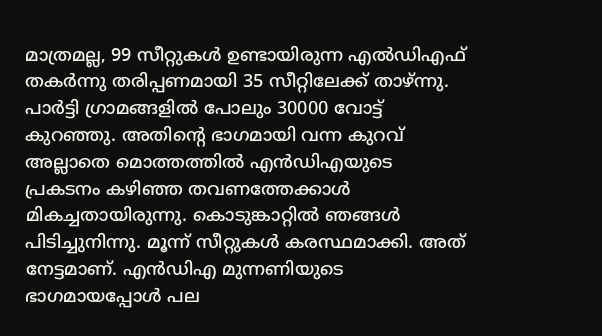മാത്രമല്ല, 99 സീറ്റുകള്‍ ഉണ്ടായിരുന്ന എല്‍ഡിഎഫ് തകര്‍ന്നു തരിപ്പണമായി 35 സീറ്റിലേക്ക് താഴ്ന്നു. പാര്‍ട്ടി ഗ്രാമങ്ങളില്‍ പോലും 30000 വോട്ട് കുറഞ്ഞു. അതിന്റെ ഭാഗമായി വന്ന കുറവ് അല്ലാതെ മൊത്തത്തില്‍ എന്‍ഡിഎയുടെ പ്രകടനം കഴിഞ്ഞ തവണത്തേക്കാള്‍ മികച്ചതായിരുന്നു. കൊടുങ്കാറ്റില്‍ ഞങ്ങള്‍ പിടിച്ചുനിന്നു. മൂന്ന് സീറ്റുകള്‍ കരസ്ഥമാക്കി. അത് നേട്ടമാണ്. എന്‍ഡിഎ മുന്നണിയുടെ ഭാഗമായപ്പോള്‍ പല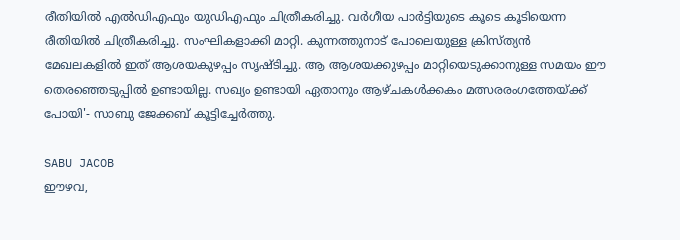രീതിയില്‍ എല്‍ഡിഎഫും യുഡിഎഫും ചിത്രീകരിച്ചു. വര്‍ഗീയ പാര്‍ട്ടിയുടെ കൂടെ കൂടിയെന്ന രീതിയില്‍ ചിത്രീകരിച്ചു. സംഘികളാക്കി മാറ്റി. കുന്നത്തുനാട് പോലെയുള്ള ക്രിസ്ത്യന്‍ മേഖലകളില്‍ ഇത് ആശയകുഴപ്പം സൃഷ്ടിച്ചു. ആ ആശയക്കുഴപ്പം മാറ്റിയെടുക്കാനുള്ള സമയം ഈ തെരഞ്ഞെടുപ്പില്‍ ഉണ്ടായില്ല. സഖ്യം ഉണ്ടായി ഏതാനും ആഴ്ചകള്‍ക്കകം മത്സരരംഗത്തേയ്ക്ക് പോയി'- സാബു ജേക്കബ് കൂട്ടിച്ചേര്‍ത്തു.

SABU JACOB
ഈഴവ,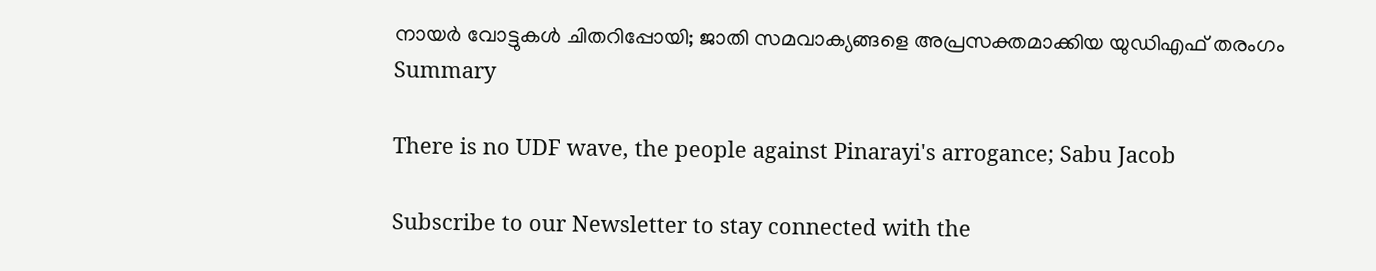നായര്‍ വോട്ടുകള്‍ ചിതറിപ്പോയി; ജാതി സമവാക്യങ്ങളെ അപ്രസക്തമാക്കിയ യുഡിഎഫ് തരംഗം
Summary

There is no UDF wave, the people against Pinarayi's arrogance; Sabu Jacob

Subscribe to our Newsletter to stay connected with the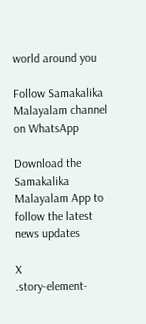world around you

Follow Samakalika Malayalam channel on WhatsApp

Download the Samakalika Malayalam App to follow the latest news updates

X
.story-element-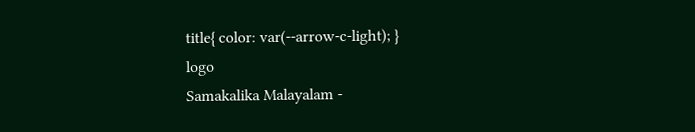title{ color: var(--arrow-c-light); }
logo
Samakalika Malayalam -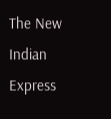The New Indian Express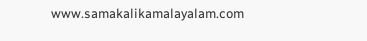www.samakalikamalayalam.com